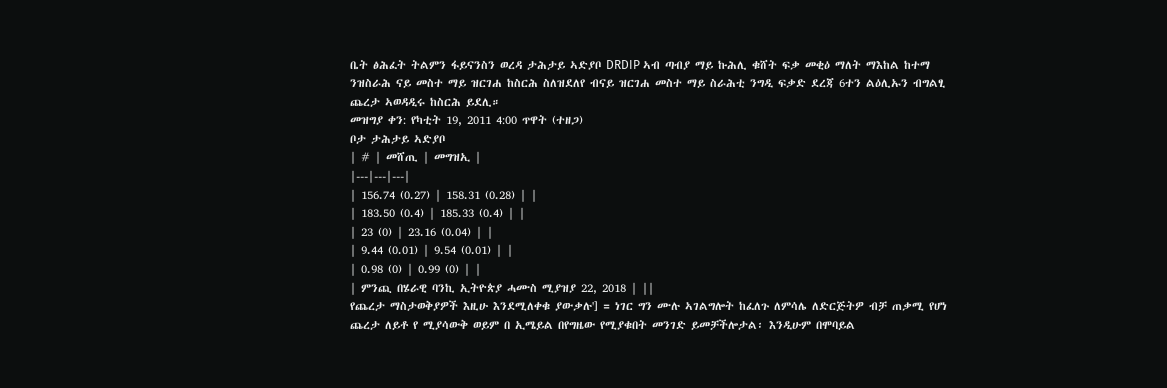ቤት ፅሕፈት ትልምን ፋይናንስን ወረዳ ታሕታይ ኣድያቦ DRDIP ኣብ ጣብያ ማይ ኩሕሊ ቁሸት ፍቃ መቂዕ ማለት ማእከል ከተማ ንዝስራሕ ናይ መስተ ማይ ዝርገሐ ከስርሕ ስለዝደለየ ብናይ ዝርገሐ መስተ ማይ ስራሕቲ ንግዲ ፍቃድ ደረጃ 6ተን ልዕሊኡን ብግልፂ ጨረታ ኣወዳዲሩ ከስርሕ ይደሊ።
መዝግያ ቀን: የካቲት 19, 2011 4:00 ጥዋት (ተዘጋ)
ቦታ ታሕታይ ኣድያቦ
| # | መሸጢ | መግዝኢ |
|---|---|---|
| 156.74 (0.27) | 158.31 (0.28) | |
| 183.50 (0.4) | 185.33 (0.4) | |
| 23 (0) | 23.16 (0.04) | |
| 9.44 (0.01) | 9.54 (0.01) | |
| 0.98 (0) | 0.99 (0) | |
| ምንጪ በሄራዊ ባንኪ ኢትዮጵያ ሓሙስ ሚያዝያ 22, 2018 | ||
የጨረታ ማስታወቅያዎች እዚሁ እንደሚለቀቁ ያውቃሉ'] = ነገር ግን ሙሉ ኣገልግሎት ከፈለጉ ለምሳሌ ለድርጅትዎ ብቻ ጠቃሚ የሆነ ጨረታ ለይቶ የ ሚያሳውቅ ወይም በ ኢሜይል በየግዜው የሚያቁበት መንገድ ይመቻችሎታል፡ እንዲሁም በሞባይል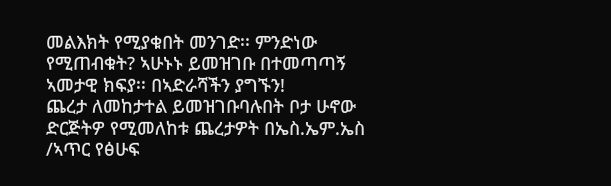መልእክት የሚያቁበት መንገድ፡፡ ምንድነው የሚጠብቁት? ኣሁኑኑ ይመዝገቡ በተመጣጣኝ ኣመታዊ ክፍያ፡፡ በኣድራሻችን ያግኙን!
ጨረታ ለመከታተል ይመዝገቡባሉበት ቦታ ሁኖው ድርጅትዎ የሚመለከቱ ጨረታዎት በኤስ.ኤም.ኤስ /ኣጥር የፅሁፍ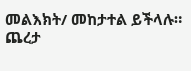መልእክት/ መከታተል ይችላሉ።
ጨረታ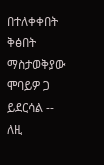በተለቀቀበት ቅፅበት ማስታወቅያው ሞባይዎ ጋ ይደርሳል -- ለዚ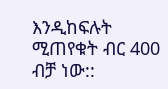እንዲከፍሉት ሚጠየቁት ብር 400 ብቻ ነው::